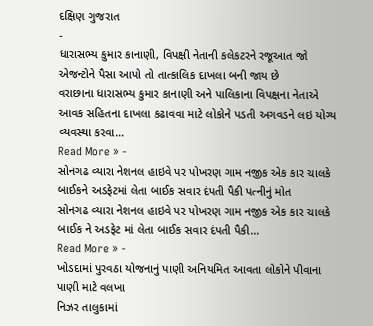દક્ષિણ ગુજરાત
-
ધારાસભ્ય કુમાર કાનાણી, વિપક્ષી નેતાની કલેકટરને રજૂઆત જો એજન્ટોને પૈસા આપો તો તાત્કાલિક દાખલા બની જાય છે
વરાછાના ધારાસભ્ય કુમાર કાનાણી અને પાલિકાના વિપક્ષના નેતાએ આવક સહિતના દાખલા કઢાવવા માટે લોકોને પડતી અગવડને લઇ યોગ્ય વ્યવસ્થા કરવા…
Read More » -
સોનગઢ વ્યારા નેશનલ હાઇવે પર પોખરણ ગામ નજીક એક કાર ચાલકે બાઈકને અડફેટમાં લેતા બાઈક સવાર દંપતી પૈકી પત્નીનું મોત
સોનગઢ વ્યારા નેશનલ હાઇવે પર પોખરણ ગામ નજીક એક કાર ચાલકે બાઈક ને અડફેટ માં લેતા બાઈક સવાર દંપતી પૈકી…
Read More » -
ખોડદામાં પુરવઠા યોજનાનું પાણી અનિયમિત આવતા લોકોને પીવાના પાણી માટે વલખા
નિઝર તાલુકામાં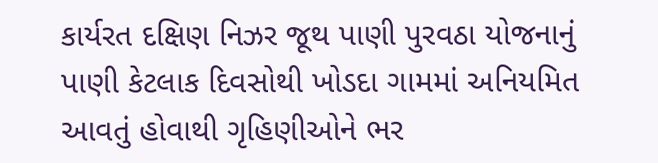કાર્યરત દક્ષિણ નિઝર જૂથ પાણી પુરવઠા યોજનાનું પાણી કેટલાક દિવસોથી ખોડદા ગામમાં અનિયમિત આવતું હોવાથી ગૃહિણીઓને ભર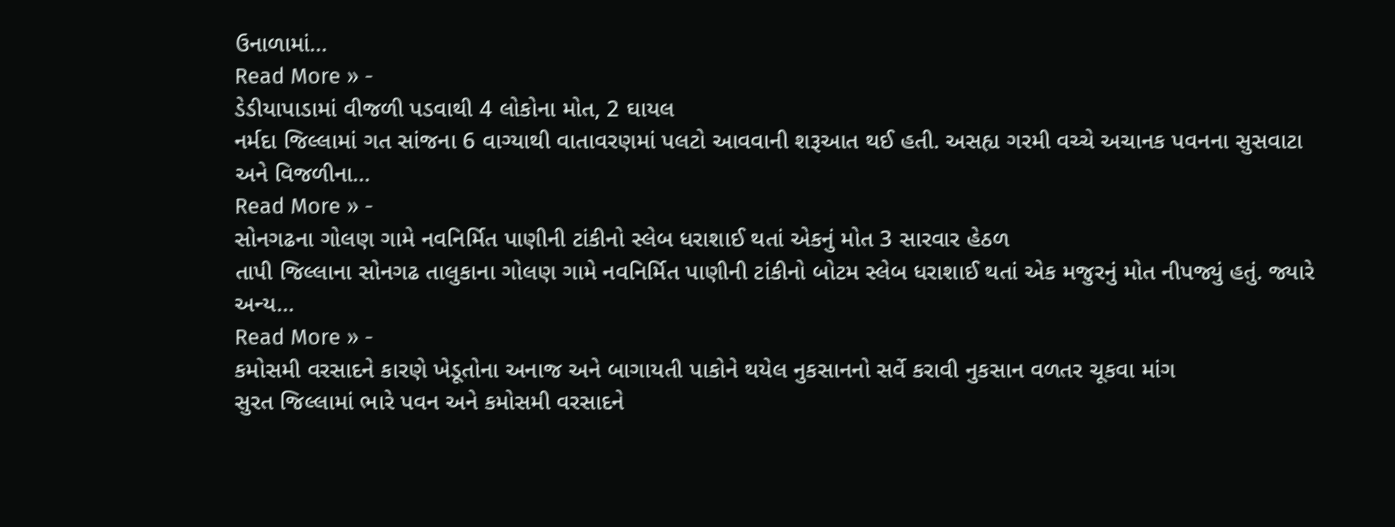ઉનાળામાં…
Read More » -
ડેડીયાપાડામાં વીજળી પડવાથી 4 લોકોના મોત, 2 ઘાયલ
નર્મદા જિલ્લામાં ગત સાંજના 6 વાગ્યાથી વાતાવરણમાં પલટો આવવાની શરૂઆત થઈ હતી. અસહ્ય ગરમી વચ્ચે અચાનક પવનના સુસવાટા અને વિજળીના…
Read More » -
સોનગઢના ગોલણ ગામે નવનિર્મિત પાણીની ટાંકીનો સ્લેબ ધરાશાઈ થતાં એકનું મોત 3 સારવાર હેઠળ
તાપી જિલ્લાના સોનગઢ તાલુકાના ગોલણ ગામે નવનિર્મિત પાણીની ટાંકીનો બોટમ સ્લેબ ધરાશાઈ થતાં એક મજુરનું મોત નીપજ્યું હતું. જ્યારે અન્ય…
Read More » -
કમોસમી વરસાદને કારણે ખેડૂતોના અનાજ અને બાગાયતી પાકોને થયેલ નુકસાનનો સર્વે કરાવી નુકસાન વળતર ચૂકવા માંગ
સુરત જિલ્લામાં ભારે પવન અને કમોસમી વરસાદને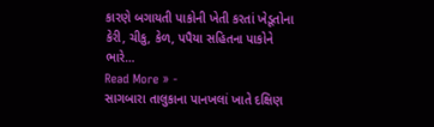કારણે બગાયતી પાકોની ખેતી કરતાં ખેડૂતોના કેરી, ચીકુ, કેળ, પપૈયા સહિતના પાકોને ભારે…
Read More » -
સાગબારા તાલુકાના પાનખલાં ખાતે દક્ષિણ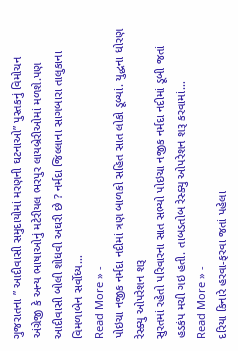ગુજરાતના ” આદીવાસી સમુદાયોમાં મરણની ઘટનાઓ” પુસ્તકનું વિમોચન
અંગ્રેજી કે અન્ય ભાષાઓનું મટેરીયલ ભરપુર લાયબ્રેરીઓમાં મળશે.પણ આદીવાસી બોલી શોધવી અઘરી છે ? નર્મદા જિલ્લાના સાગબારા તાલુકાના વિમળાબેન સર્વોધ્ય…
Read More » -
પોઇચા નજીક નર્મદા નદીમાં ત્રણ બાળકો સહિત સાત લોકો ડૂબ્યાં. યુદ્ધના ધોરણ રેસ્ક્યુ ઓપરેશન શરૂ
સુરતમાં રહેતો પરિવારના સાત સભ્યો પોઇચા નજીક નર્મદા નદીમાં ડૂબી જતાં હડકંપ મચી ગઇ હતી. તાબડતોબ રેસ્ક્યુ ઓપરેશન શરૂ કરવામાં…
Read More » -
દરિયા કિનારે હરવા-ફરવા જતાં પહેલા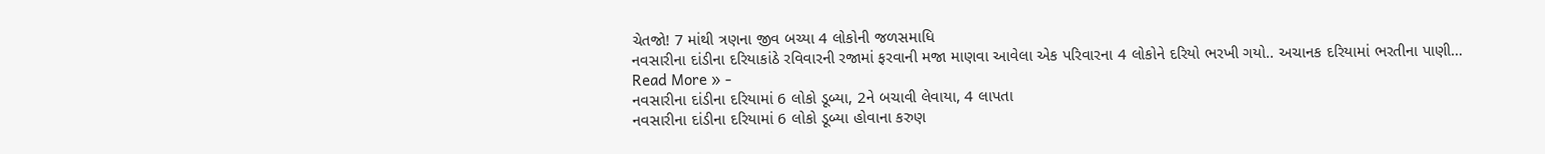ચેતજો! 7 માંથી ત્રણના જીવ બચ્યા 4 લોકોની જળસમાધિ
નવસારીના દાંડીના દરિયાકાંઠે રવિવારની રજામાં ફરવાની મજા માણવા આવેલા એક પરિવારના 4 લોકોને દરિયો ભરખી ગયો.. અચાનક દરિયામાં ભરતીના પાણી…
Read More » -
નવસારીના દાંડીના દરિયામાં 6 લોકો ડૂબ્યા, 2ને બચાવી લેવાયા, 4 લાપતા
નવસારીના દાંડીના દરિયામાં 6 લોકો ડૂબ્યા હોવાના કરુણ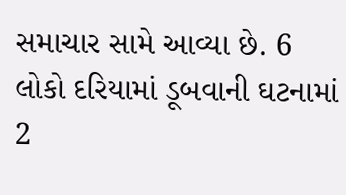સમાચાર સામે આવ્યા છે. 6 લોકો દરિયામાં ડૂબવાની ઘટનામાં 2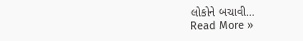લોકોને બચાવી…
Read More »